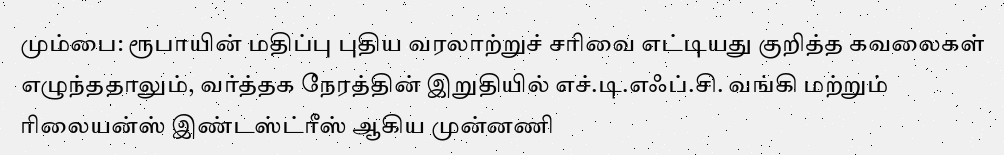மும்பை: ரூபாயின் மதிப்பு புதிய வரலாற்றுச் சரிவை எட்டியது குறித்த கவலைகள் எழுந்ததாலும், வர்த்தக நேரத்தின் இறுதியில் எச்.டி.எஃப்.சி. வங்கி மற்றும் ரிலையன்ஸ் இண்டஸ்ட்ரீஸ் ஆகிய முன்னணி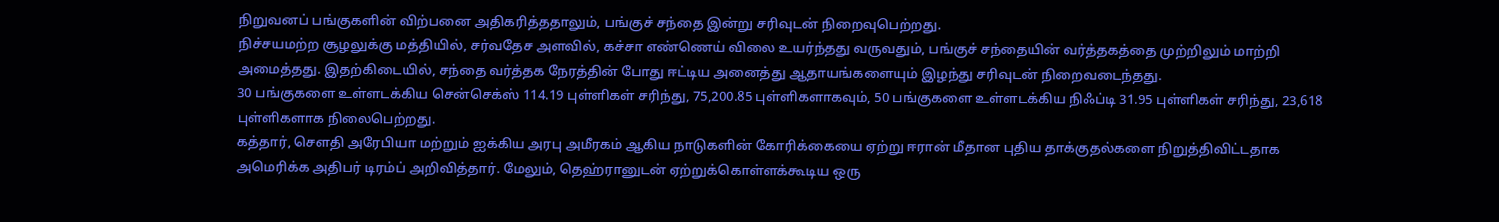நிறுவனப் பங்குகளின் விற்பனை அதிகரித்ததாலும், பங்குச் சந்தை இன்று சரிவுடன் நிறைவுபெற்றது.
நிச்சயமற்ற சூழலுக்கு மத்தியில், சர்வதேச அளவில், கச்சா எண்ணெய் விலை உயர்ந்தது வருவதும், பங்குச் சந்தையின் வர்த்தகத்தை முற்றிலும் மாற்றி அமைத்தது. இதற்கிடையில், சந்தை வர்த்தக நேரத்தின் போது ஈட்டிய அனைத்து ஆதாயங்களையும் இழந்து சரிவுடன் நிறைவடைந்தது.
30 பங்குகளை உள்ளடக்கிய சென்செக்ஸ் 114.19 புள்ளிகள் சரிந்து, 75,200.85 புள்ளிகளாகவும், 50 பங்குகளை உள்ளடக்கிய நிஃப்டி 31.95 புள்ளிகள் சரிந்து, 23,618 புள்ளிகளாக நிலைபெற்றது.
கத்தார், சௌதி அரேபியா மற்றும் ஐக்கிய அரபு அமீரகம் ஆகிய நாடுகளின் கோரிக்கையை ஏற்று ஈரான் மீதான புதிய தாக்குதல்களை நிறுத்திவிட்டதாக அமெரிக்க அதிபர் டிரம்ப் அறிவித்தார். மேலும், தெஹ்ரானுடன் ஏற்றுக்கொள்ளக்கூடிய ஒரு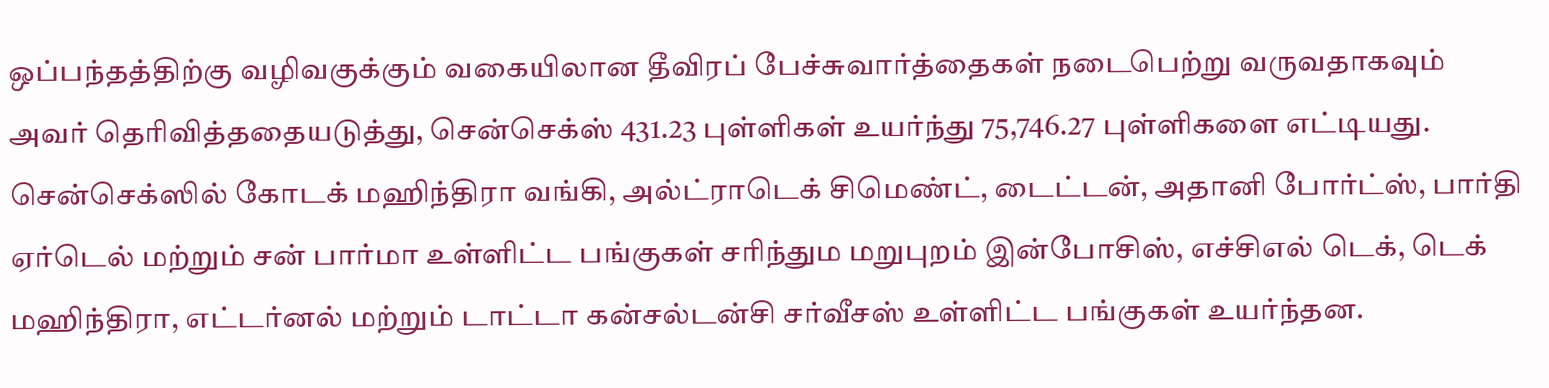ஒப்பந்தத்திற்கு வழிவகுக்கும் வகையிலான தீவிரப் பேச்சுவார்த்தைகள் நடைபெற்று வருவதாகவும் அவர் தெரிவித்ததையடுத்து, சென்செக்ஸ் 431.23 புள்ளிகள் உயர்ந்து 75,746.27 புள்ளிகளை எட்டியது.
சென்செக்ஸில் கோடக் மஹிந்திரா வங்கி, அல்ட்ராடெக் சிமெண்ட், டைட்டன், அதானி போர்ட்ஸ், பார்தி ஏர்டெல் மற்றும் சன் பார்மா உள்ளிட்ட பங்குகள் சரிந்தும மறுபுறம் இன்போசிஸ், எச்சிஎல் டெக், டெக் மஹிந்திரா, எட்டர்னல் மற்றும் டாட்டா கன்சல்டன்சி சர்வீசஸ் உள்ளிட்ட பங்குகள் உயர்ந்தன.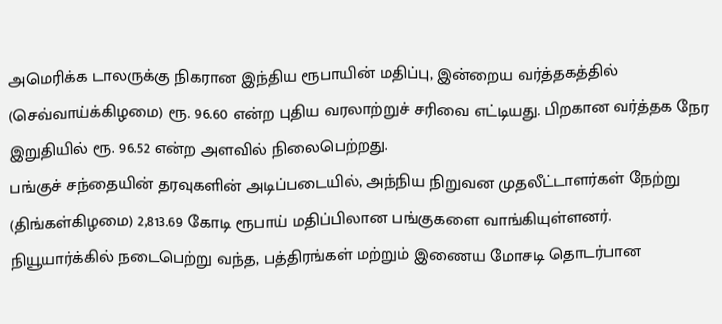அமெரிக்க டாலருக்கு நிகரான இந்திய ரூபாயின் மதிப்பு, இன்றைய வர்த்தகத்தில் (செவ்வாய்க்கிழமை) ரூ. 96.60 என்ற புதிய வரலாற்றுச் சரிவை எட்டியது. பிறகான வர்த்தக நேர இறுதியில் ரூ. 96.52 என்ற அளவில் நிலைபெற்றது.
பங்குச் சந்தையின் தரவுகளின் அடிப்படையில், அந்நிய நிறுவன முதலீட்டாளர்கள் நேற்று (திங்கள்கிழமை) 2,813.69 கோடி ரூபாய் மதிப்பிலான பங்குகளை வாங்கியுள்ளனர்.
நியூயார்க்கில் நடைபெற்று வந்த, பத்திரங்கள் மற்றும் இணைய மோசடி தொடர்பான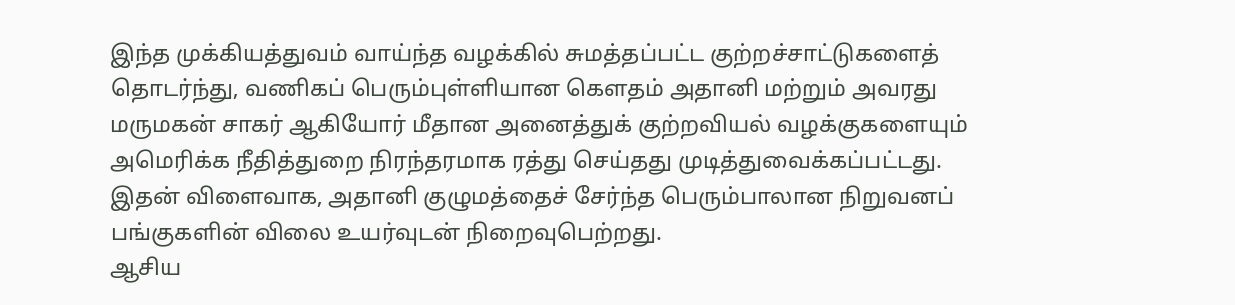இந்த முக்கியத்துவம் வாய்ந்த வழக்கில் சுமத்தப்பட்ட குற்றச்சாட்டுகளைத் தொடர்ந்து, வணிகப் பெரும்புள்ளியான கௌதம் அதானி மற்றும் அவரது மருமகன் சாகர் ஆகியோர் மீதான அனைத்துக் குற்றவியல் வழக்குகளையும் அமெரிக்க நீதித்துறை நிரந்தரமாக ரத்து செய்தது முடித்துவைக்கப்பட்டது. இதன் விளைவாக, அதானி குழுமத்தைச் சேர்ந்த பெரும்பாலான நிறுவனப் பங்குகளின் விலை உயர்வுடன் நிறைவுபெற்றது.
ஆசிய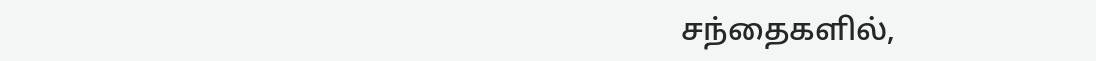சந்தைகளில்,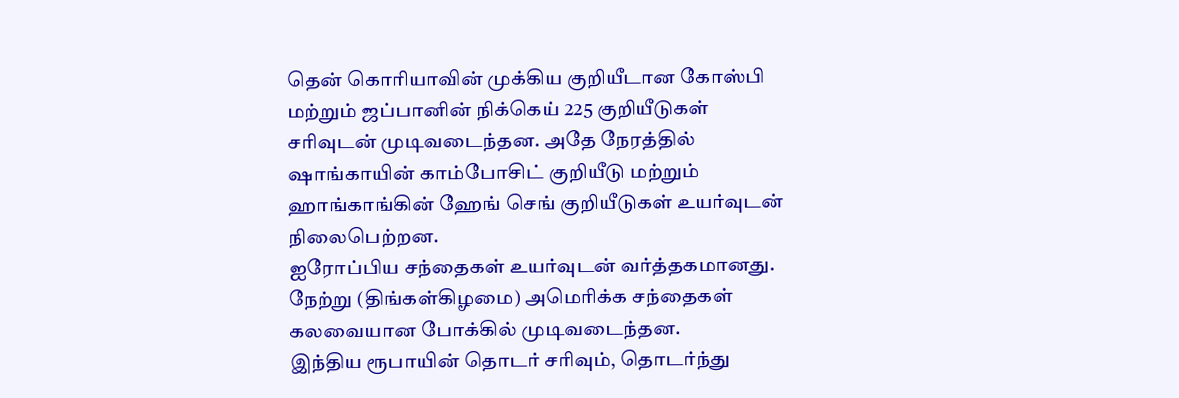தென் கொரியாவின் முக்கிய குறியீடான கோஸ்பி மற்றும் ஜப்பானின் நிக்கெய் 225 குறியீடுகள் சரிவுடன் முடிவடைந்தன. அதே நேரத்தில் ஷாங்காயின் காம்போசிட் குறியீடு மற்றும் ஹாங்காங்கின் ஹேங் செங் குறியீடுகள் உயர்வுடன் நிலைபெற்றன.
ஐரோப்பிய சந்தைகள் உயர்வுடன் வர்த்தகமானது. நேற்று (திங்கள்கிழமை) அமெரிக்க சந்தைகள் கலவையான போக்கில் முடிவடைந்தன.
இந்திய ரூபாயின் தொடர் சரிவும், தொடர்ந்து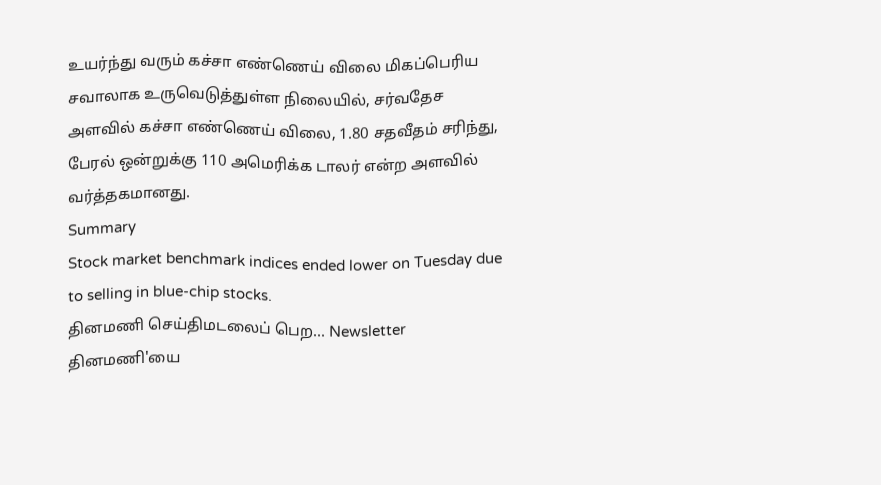உயர்ந்து வரும் கச்சா எண்ணெய் விலை மிகப்பெரிய சவாலாக உருவெடுத்துள்ள நிலையில், சர்வதேச அளவில் கச்சா எண்ணெய் விலை, 1.80 சதவீதம் சரிந்து, பேரல் ஒன்றுக்கு 110 அமெரிக்க டாலர் என்ற அளவில் வர்த்தகமானது.
Summary
Stock market benchmark indices ended lower on Tuesday due to selling in blue-chip stocks.
தினமணி செய்திமடலைப் பெற... Newsletter
தினமணி'யை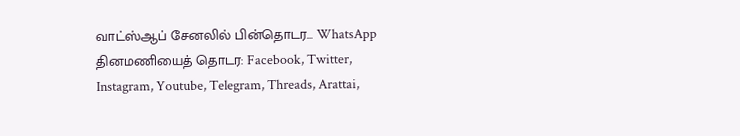வாட்ஸ்ஆப் சேனலில் பின்தொடர... WhatsApp
தினமணியைத் தொடர: Facebook, Twitter, Instagram, Youtube, Telegram, Threads, Arattai,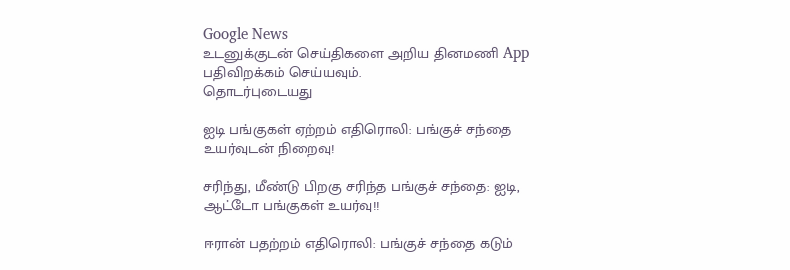Google News
உடனுக்குடன் செய்திகளை அறிய தினமணி App பதிவிறக்கம் செய்யவும்.
தொடர்புடையது

ஐடி பங்குகள் ஏற்றம் எதிரொலி: பங்குச் சந்தை உயர்வுடன் நிறைவு!

சரிந்து, மீண்டு பிறகு சரிந்த பங்குச் சந்தை: ஐடி, ஆட்டோ பங்குகள் உயர்வு!!

ஈரான் பதற்றம் எதிரொலி: பங்குச் சந்தை கடும்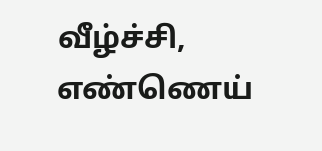வீழ்ச்சி, எண்ணெய்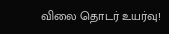விலை தொடர் உயர்வு!